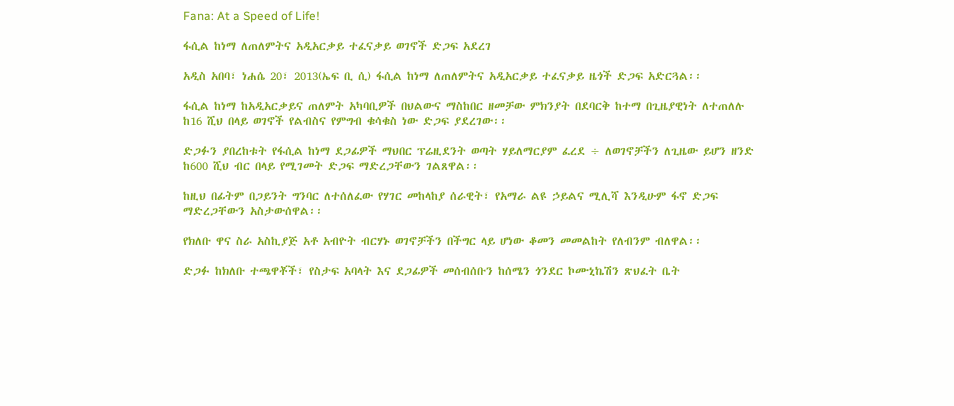Fana: At a Speed of Life!

ፋሲል ከነማ ለጠለምትና አዲአርቃይ ተፈናቃይ ወገኖች ድጋፍ አደረገ

አዲስ አበባ፣ ነሐሴ 20፣ 2013(ኤፍ ቢ ሲ) ፋሲል ከነማ ለጠለምትና አዲአርቃይ ተፈናቃይ ዜጎች ድጋፍ አድርጓል፡፡

ፋሲል ከነማ ከአዲአርቃይና ጠለምት አካባቢዎች በህልውና ማስከበር ዘመቻው ምክንያት በደባርቅ ከተማ በጊዜያዊነት ለተጠለሉ ከ16 ሺህ በላይ ወገኖች የልብስና የምግብ ቁሳቁስ ነው ድጋፍ ያደረገው፡፡

ድጋፉን ያበረከቱት የፋሲል ከነማ ደጋፊዎች ማህበር ፕሬዚደንት ወጣት ሃይለማርያም ፈረደ ÷ ለወገኖቻችን ለጊዜው ይሆን ዘንድ ከ600 ሺህ ብር በላይ የሚገመት ድጋፍ ማድረጋቸውን ገልጸዋል፡፡

ከዚህ በፊትም በጋይንት ግንባር ለተሰለፈው የሃገር መከላከያ ሰራዊት፣ የአማራ ልዩ ኃይልና ሚሊሻ እንዲሁም ፋኖ ድጋፍ ማድረጋቸውን አስታውሰዋል፡፡

የክለቡ ዋና ስራ አስኪያጅ አቶ አብዮት ብርሃኑ ወገኖቻችን በችግር ላይ ሆነው ቆመን መመልከት የለብንም ብለዋል፡፡

ድጋፉ ከክለቡ ተጫዋቾች፣ የስታፍ አባላት እና ደጋፊዎች መሰብሰቡን ከሰሜን ጎንደር ኮሙኒኬሽን ጽህፈት ቤት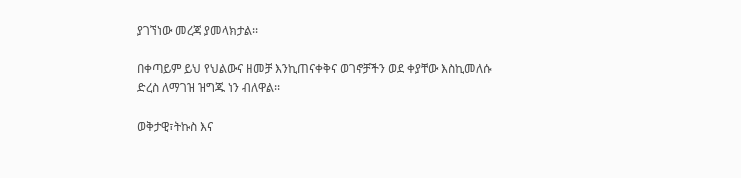ያገኘነው መረጃ ያመላክታል፡፡

በቀጣይም ይህ የህልውና ዘመቻ እንኪጠናቀቅና ወገኖቻችን ወደ ቀያቸው እስኪመለሱ ድረስ ለማገዝ ዝግጁ ነን ብለዋል፡፡

ወቅታዊ፣ትኩስ እና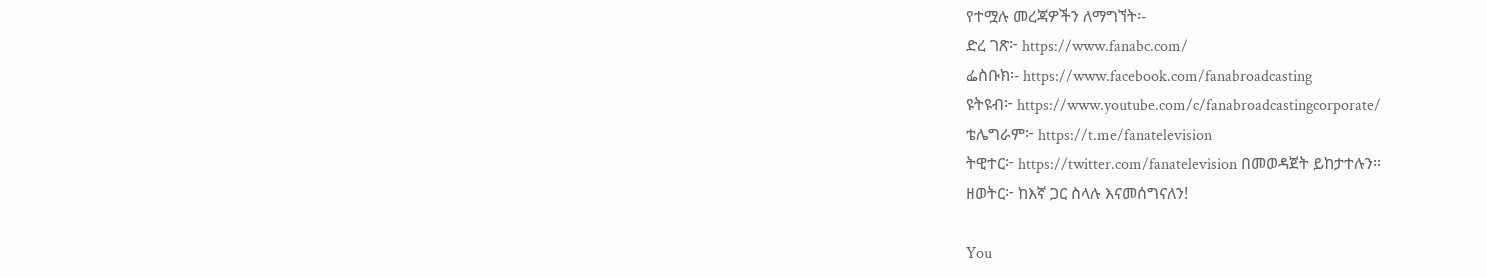የተሟሉ መረጃዎችን ለማግኘት፡-
ድረ ገጽ፦ https://www.fanabc.com/
ፌስቡክ፡- https://www.facebook.com/fanabroadcasting
ዩትዩብ፦ https://www.youtube.com/c/fanabroadcastingcorporate/
ቴሌግራም፦ https://t.me/fanatelevision
ትዊተር፦ https://twitter.com/fanatelevision በመወዳጀት ይከታተሉን፡፡
ዘወትር፦ ከእኛ ጋር ስላሉ እናመሰግናለን!

You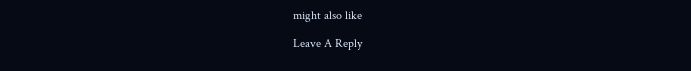might also like

Leave A Reply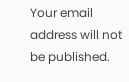Your email address will not be published.